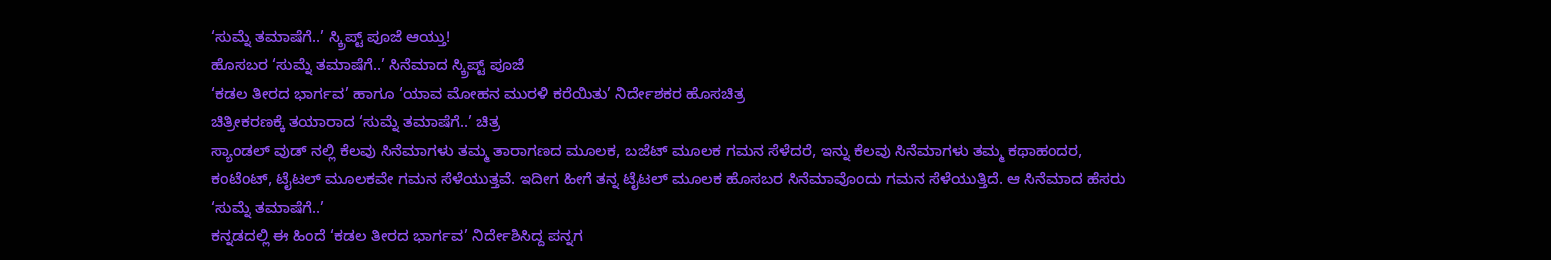‘ಸುಮ್ನೆ ತಮಾಷೆಗೆ..’ ಸ್ಕ್ರಿಪ್ಟ್ ಪೂಜೆ ಆಯ್ತು!
ಹೊಸಬರ ‘ಸುಮ್ನೆ ತಮಾಷೆಗೆ..’ ಸಿನೆಮಾದ ಸ್ಕ್ರಿಪ್ಟ್ ಪೂಜೆ
‘ಕಡಲ ತೀರದ ಭಾರ್ಗವ’ ಹಾಗೂ ‘ಯಾವ ಮೋಹನ ಮುರಳಿ ಕರೆಯಿತು’ ನಿರ್ದೇಶಕರ ಹೊಸಚಿತ್ರ
ಚಿತ್ರೀಕರಣಕ್ಕೆ ತಯಾರಾದ ‘ಸುಮ್ನೆ ತಮಾಷೆಗೆ..’ ಚಿತ್ರ
ಸ್ಯಾಂಡಲ್ ವುಡ್ ನಲ್ಲಿ ಕೆಲವು ಸಿನೆಮಾಗಳು ತಮ್ಮ ತಾರಾಗಣದ ಮೂಲಕ, ಬಜೆಟ್ ಮೂಲಕ ಗಮನ ಸೆಳೆದರೆ, ಇನ್ನು ಕೆಲವು ಸಿನೆಮಾಗಳು ತಮ್ಮ ಕಥಾಹಂದರ, ಕಂಟೆಂಟ್, ಟೈಟಲ್ ಮೂಲಕವೇ ಗಮನ ಸೆಳೆಯುತ್ತವೆ. ಇದೀಗ ಹೀಗೆ ತನ್ನ ಟೈಟಲ್ ಮೂಲಕ ಹೊಸಬರ ಸಿನೆಮಾವೊಂದು ಗಮನ ಸೆಳೆಯುತ್ತಿದೆ. ಆ ಸಿನೆಮಾದ ಹೆಸರು ‘ಸುಮ್ನೆ ತಮಾಷೆಗೆ..’
ಕನ್ನಡದಲ್ಲಿ ಈ ಹಿಂದೆ ‘ಕಡಲ ತೀರದ ಭಾರ್ಗವ’ ನಿರ್ದೇಶಿಸಿದ್ದ ಪನ್ನಗ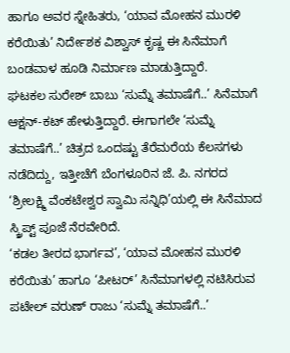ಹಾಗೂ ಅವರ ಸ್ನೇಹಿತರು, ‘ಯಾವ ಮೋಹನ ಮುರಳಿ ಕರೆಯಿತು’ ನಿರ್ದೇಶಕ ವಿಶ್ವಾಸ್ ಕೃಷ್ಣ ಈ ಸಿನೆಮಾಗೆ ಬಂಡವಾಳ ಹೂಡಿ ನಿರ್ಮಾಣ ಮಾಡುತ್ತಿದ್ದಾರೆ.
ಘಟಕಲ ಸುರೇಶ್ ಬಾಬು ‘ಸುಮ್ನೆ ತಮಾಷೆಗೆ..’ ಸಿನೆಮಾಗೆ ಆಕ್ಷನ್-ಕಟ್ ಹೇಳುತ್ತಿದ್ದಾರೆ. ಈಗಾಗಲೇ ‘ಸುಮ್ನೆ ತಮಾಷೆಗೆ..’ ಚಿತ್ರದ ಒಂದಷ್ಟು ತೆರೆಮರೆಯ ಕೆಲಸಗಳು ನಡೆದಿದ್ದು, ಇತ್ತೀಚೆಗೆ ಬೆಂಗಳೂರಿನ ಜೆ. ಪಿ. ನಗರದ ‘ಶ್ರೀಲಕ್ಷ್ಮಿ ವೆಂಕಟೇಶ್ವರ ಸ್ವಾಮಿ ಸನ್ನಿಧಿ’ಯಲ್ಲಿ ಈ ಸಿನೆಮಾದ ಸ್ಕ್ರಿಪ್ಟ್ ಪೂಜೆ ನೆರವೇರಿದೆ.
‘ಕಡಲ ತೀರದ ಭಾರ್ಗವ’, ‘ಯಾವ ಮೋಹನ ಮುರಳಿ ಕರೆಯಿತು’ ಹಾಗೂ ‘ಪೀಟರ್’ ಸಿನೆಮಾಗಳಲ್ಲಿ ನಟಿಸಿರುವ ಪಟೇಲ್ ವರುಣ್ ರಾಜು ‘ಸುಮ್ನೆ ತಮಾಷೆಗೆ..’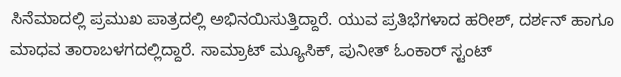ಸಿನೆಮಾದಲ್ಲಿ ಪ್ರಮುಖ ಪಾತ್ರದಲ್ಲಿ ಅಭಿನಯಿಸುತ್ತಿದ್ದಾರೆ. ಯುವ ಪ್ರತಿಭೆಗಳಾದ ಹರೀಶ್, ದರ್ಶನ್ ಹಾಗೂ ಮಾಧವ ತಾರಾಬಳಗದಲ್ಲಿದ್ದಾರೆ. ಸಾಮ್ರಾಟ್ ಮ್ಯೂಸಿಕ್, ಪುನೀತ್ ಓಂಕಾರ್ ಸ್ಟಂಟ್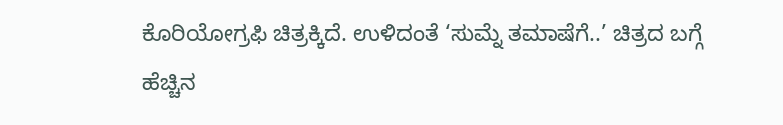ಕೊರಿಯೋಗ್ರಫಿ ಚಿತ್ರಕ್ಕಿದೆ. ಉಳಿದಂತೆ ‘ಸುಮ್ನೆ ತಮಾಷೆಗೆ..’ ಚಿತ್ರದ ಬಗ್ಗೆ ಹೆಚ್ಚಿನ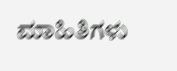ಮಾಹಿತಿಗಳು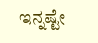ಇನ್ನಷ್ಟೇ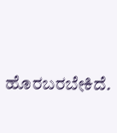ಹೊರಬರಬೇಕಿದೆ.